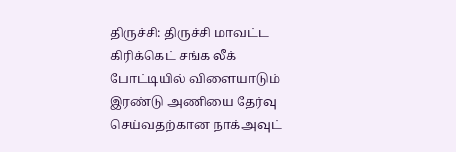திருச்சி: திருச்சி மாவட்ட கிரிக்கெட் சங்க லீக் போட்டியில் விளையாடும் இரண்டு அணியை தேர்வு செய்வதற்கான நாக்அவுட்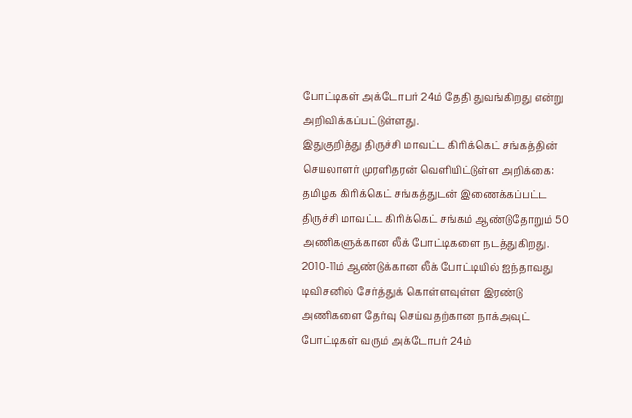போட்டிகள் அக்டோபர் 24ம் தேதி துவங்கிறது என்று அறிவிக்கப்பட்டுள்ளது.
இதுகுறித்து திருச்சி மாவட்ட கிரிக்கெட் சங்கத்தின் செயலாளர் முரளிதரன் வெளியிட்டுள்ள அறிக்கை: தமிழக கிரிக்கெட் சங்கத்துடன் இணைக்கப்பட்ட திருச்சி மாவட்ட கிரிக்கெட் சங்கம் ஆண்டுதோறும் 50 அணிகளுக்கான லீக் போட்டிகளை நடத்துகிறது. 2010-11ம் ஆண்டுக்கான லீக் போட்டியில் ஐந்தாவது டிவிசனில் சேர்த்துக் கொள்ளவுள்ள இரண்டு அணிகளை தேர்வு செய்வதற்கான நாக்அவுட் போட்டிகள் வரும் அக்டோபர் 24ம்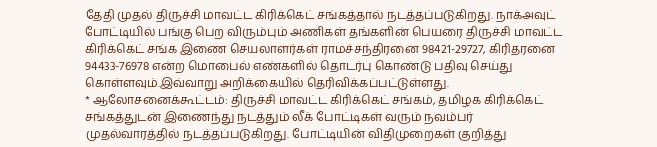தேதி முதல் திருச்சி மாவட்ட கிரிக்கெட் சங்கத்தால் நடத்தப்படுகிறது. நாக்அவுட் போட்டியில் பங்கு பெற விரும்பும் அணிகள் தங்களின் பெயரை திருச்சி மாவட்ட கிரிக்கெட் சங்க இணை செயலாளர்கள் ராமச்சந்திரனை 98421-29727, கிரிதரனை 94433-76978 என்ற மொபைல் எண்களில் தொடர்பு கொண்டு பதிவு செய்து கொள்ளவும்.இவ்வாறு அறிக்கையில் தெரிவிக்கப்பட்டுள்ளது.
* ஆலோசனைக்கூட்டம்: திருச்சி மாவட்ட கிரிக்கெட் சங்கம், தமிழக கிரிக்கெட் சங்கத்துடன் இணைந்து நடத்தும் லீக் போட்டிகள் வரும் நவம்பர் முதல்வாரத்தில் நடத்தப்படுகிறது. போட்டியின் விதிமுறைகள் குறித்து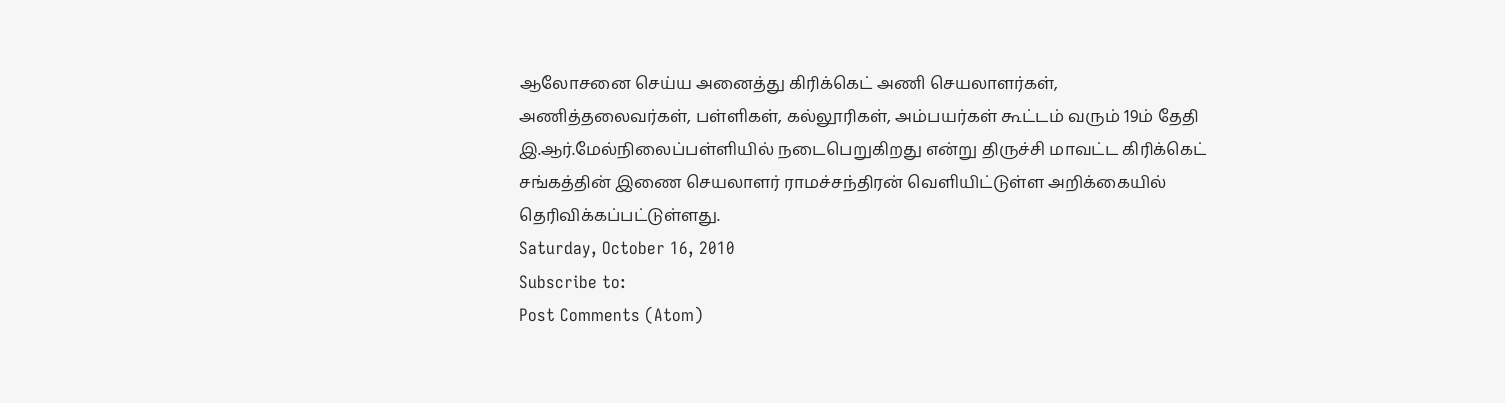ஆலோசனை செய்ய அனைத்து கிரிக்கெட் அணி செயலாளர்கள், அணித்தலைவர்கள், பள்ளிகள், கல்லூரிகள், அம்பயர்கள் கூட்டம் வரும் 19ம் தேதி இ.ஆர்.மேல்நிலைப்பள்ளியில் நடைபெறுகிறது என்று திருச்சி மாவட்ட கிரிக்கெட் சங்கத்தின் இணை செயலாளர் ராமச்சந்திரன் வெளியிட்டுள்ள அறிக்கையில் தெரிவிக்கப்பட்டுள்ளது.
Saturday, October 16, 2010
Subscribe to:
Post Comments (Atom)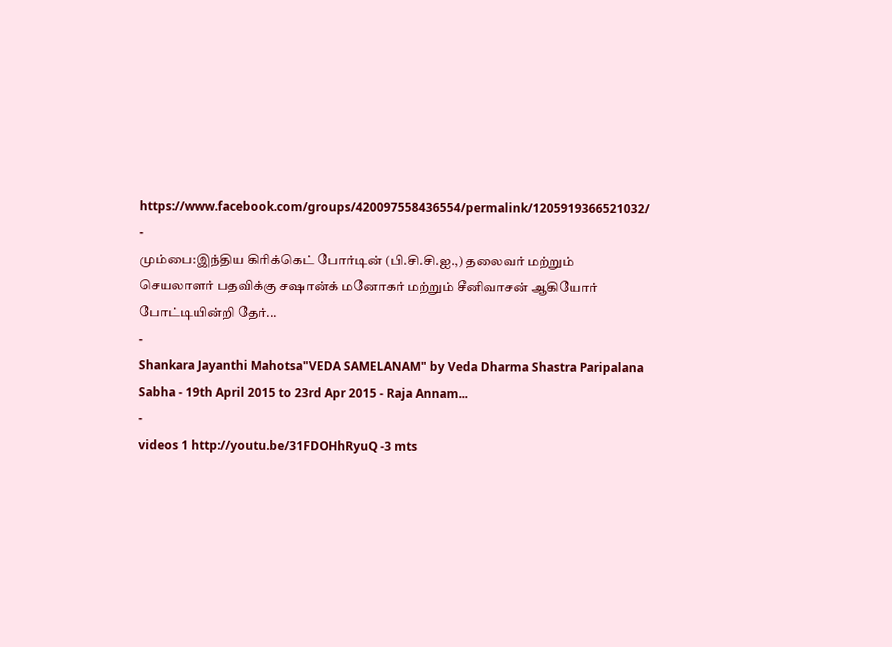https://www.facebook.com/groups/420097558436554/permalink/1205919366521032/
-
மும்பை:இந்திய கிரிக்கெட் போர்டின் (பி.சி.சி.ஐ.,) தலைவர் மற்றும் செயலாளர் பதவிக்கு சஷான்க் மனோகர் மற்றும் சீனிவாசன் ஆகியோர் போட்டியின்றி தேர்...
-
Shankara Jayanthi Mahotsa"VEDA SAMELANAM" by Veda Dharma Shastra Paripalana Sabha - 19th April 2015 to 23rd Apr 2015 - Raja Annam...
-
videos 1 http://youtu.be/31FDOHhRyuQ -3 mts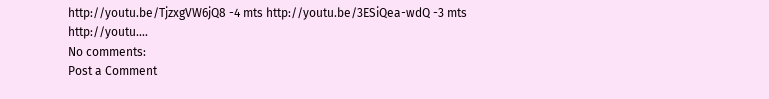http://youtu.be/TjzxgVW6jQ8 -4 mts http://youtu.be/3ESiQea-wdQ -3 mts http://youtu....
No comments:
Post a Comment